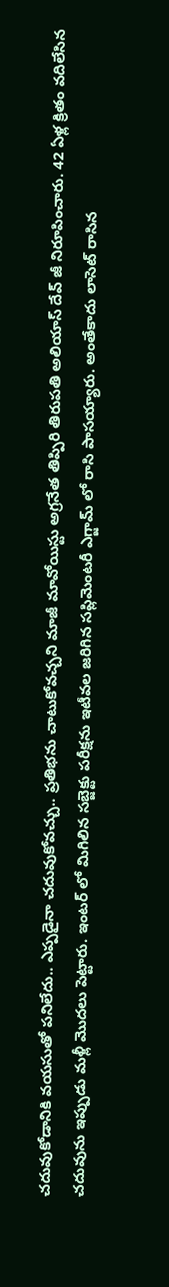చదువుకోడానికి వయసుతో పనిలేదు.. ఎప్పడైనా చదువుకోవచ్చు.. ప్రతిభను చాటుకోవచ్చని మాజీ మావోయిస్టు అగ్రనేత తిప్పిరి తిరుపతి అలియాస్ దేవ్ జీ నిరూపించారు. 42 ఏళ్ల క్రితం వదిలేసిన చదువును ఇప్పుడు మళ్లీ మొదలు పెట్టారు. ఇంటర్ లో మిగిలిన సబ్జెక్టు పరీక్షను ఇటీవల జరిగిన సప్లిమెంటరీ ఎగ్జామ్ లో రాసి పాసయ్యారు. అంతేకాదు లాసెట్ రాసిన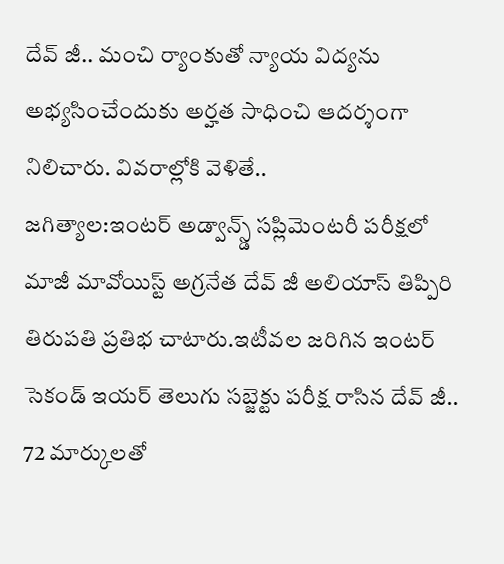దేవ్ జీ.. మంచి ర్యాంకుతో న్యాయ విద్యను అభ్యసించేందుకు అర్హత సాధించి ఆదర్శంగా నిలిచారు. వివరాల్లోకి వెళితే..
జగిత్యాల:ఇంటర్ అడ్వాన్స్డ్ సప్లిమెంటరీ పరీక్షలో మాజీ మావోయిస్ట్ అగ్రనేత దేవ్ జీ అలియాస్ తిప్పిరి తిరుపతి ప్రతిభ చాటారు.ఇటీవల జరిగిన ఇంటర్ సెకండ్ ఇయర్ తెలుగు సబ్జెక్టు పరీక్ష రాసిన దేవ్ జీ.. 72 మార్కులతో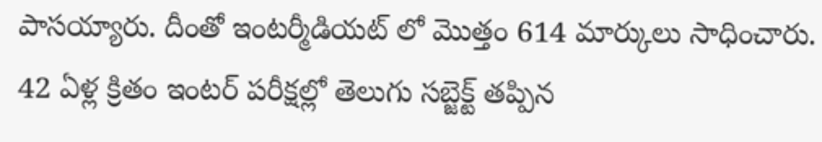పాసయ్యారు. దీంతో ఇంటర్మీడియట్ లో మొత్తం 614 మార్కులు సాధించారు. 42 ఏళ్ల క్రితం ఇంటర్ పరీక్షల్లో తెలుగు సబ్జెక్ట్ తప్పిన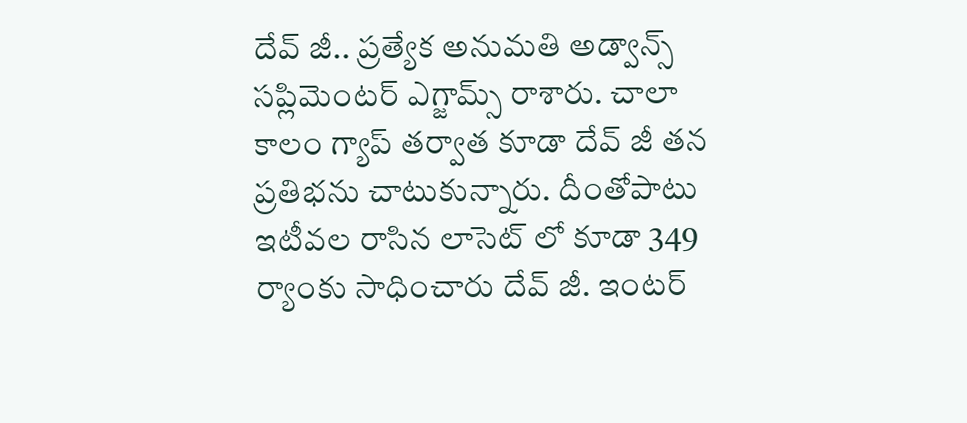దేవ్ జీ.. ప్రత్యేక అనుమతి అడ్వాన్స్ సప్లిమెంటర్ ఎగ్జామ్స్ రాశారు. చాలా కాలం గ్యాప్ తర్వాత కూడా దేవ్ జీ తన ప్రతిభను చాటుకున్నారు. దీంతోపాటు ఇటీవల రాసిన లాసెట్ లో కూడా 349 ర్యాంకు సాధించారు దేవ్ జీ. ఇంటర్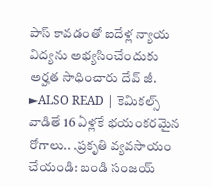పాస్ కావడంతో ఐదేళ్ల న్యాయ విద్యను అభ్యసించేందుకు అర్హత సాధించారు దేవ్ జీ.
►ALSO READ | కెమికల్స్ వాడితే 16 ఏళ్లకే భయంకరమైన రోగాలు.. .ప్రకృతి వ్యవసాయం చేయండి: బండి సంజయ్